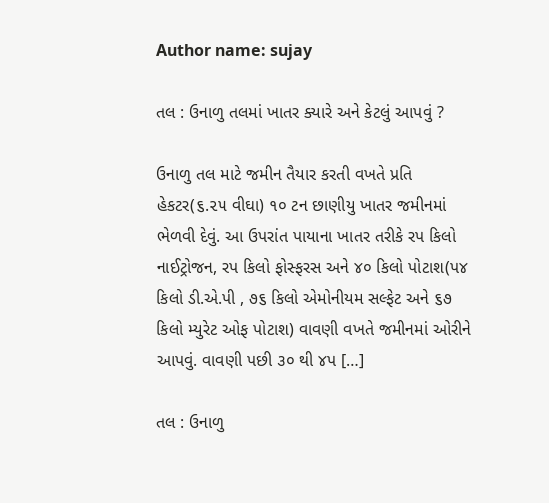Author name: sujay

તલ : ઉનાળુ તલમાં ખાતર ક્યારે અને કેટલું આપવું ?

ઉનાળુ તલ માટે જમીન તૈયાર કરતી વખતે પ્રતિ હેકટર(૬.૨૫ વીઘા) ૧૦ ટન છાણીયુ ખાતર જમીનમાં ભેળવી દેવું. આ ઉપરાંત પાયાના ખાતર તરીકે રપ કિલો નાઈટ્રોજન, રપ કિલો ફોસ્ફરસ અને ૪૦ કિલો પોટાશ(પ૪ કિલો ડી.એ.પી , ૭૬ કિલો એમોનીયમ સલ્ફેટ અને ૬૭ કિલો મ્યુરેટ ઓફ પોટાશ) વાવણી વખતે જમીનમાં ઓરીને આપવું. વાવણી પછી ૩૦ થી ૪પ […]

તલ : ઉનાળુ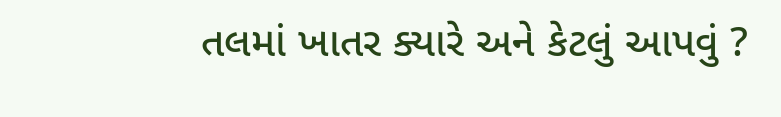તલમાં ખાતર ક્યારે અને કેટલું આપવું ?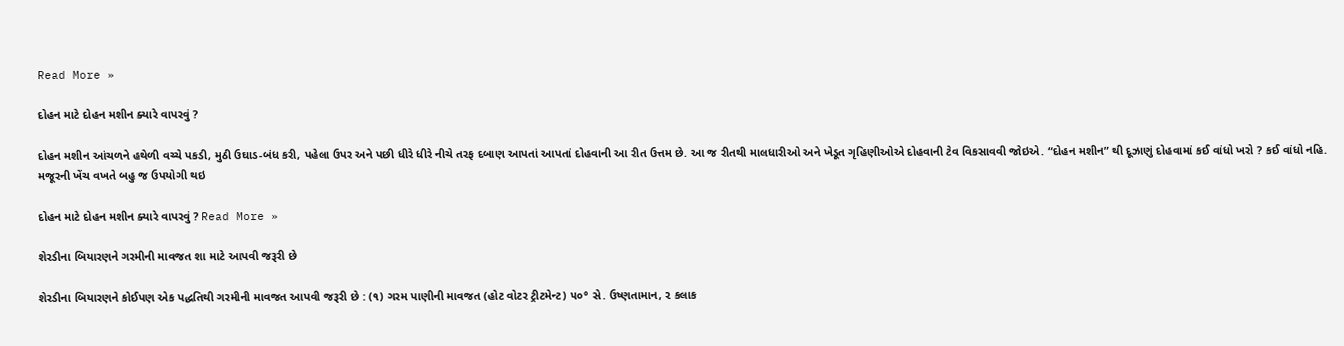Read More »

દોહન માટે દોહન મશીન ક્યારે વાપરવું ?

દોહન મશીન આંચળને હથેળી વચ્ચે પકડી, મુઠી ઉઘાડ-બંધ કરી, પહેલા ઉપર અને પછી ધીરે ધીરે નીચે તરફ દબાણ આપતાં આપતાં દોહવાની આ રીત ઉત્તમ છે. આ જ રીતથી માલધારીઓ અને ખેડૂત ગૃહિણીઓએ દોહવાની ટેવ વિકસાવવી જોઇએ. “દોહન મશીન” થી દૂઝાણું દોહવામાં કઈ વાંધો ખરો ? કઈ વાંધો નહિ. મજૂરની ખેંચ વખતે બહુ જ ઉપયોગી થઇ

દોહન માટે દોહન મશીન ક્યારે વાપરવું ? Read More »

શેરડીના બિયારણને ગરમીની માવજત શા માટે આપવી જરૂરી છે

શેરડીના બિયારણને કોઈપણ એક પદ્ધતિથી ગરમીની માવજત આપવી જરૂરી છે : (૧) ગરમ પાણીની માવજત (હોટ વોટર ટ્રીટમેન્ટ) ૫૦° સે. ઉષ્ણતામાન, ૨ કલાક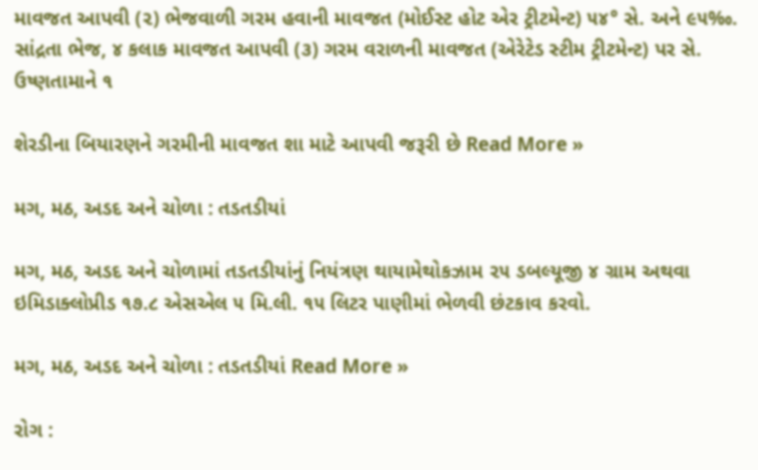માવજત આપવી (૨) ભેજવાળી ગરમ હવાની માવજત (મોઈસ્ટ હોટ એર ટ્રીટમેન્ટ) ૫૪° સે. અને ૯૫‰. સાંદ્રતા ભેજ, ૪ કલાક માવજત આપવી (૩) ગરમ વરાળની માવજત (એરેટેડ સ્ટીમ ટ્રીટમેન્ટ) પર સે. ઉષ્ણતામાને ૧

શેરડીના બિયારણને ગરમીની માવજત શા માટે આપવી જરૂરી છે Read More »

મગ, મઠ, અડદ અને ચોળા : તડતડીયાં

મગ, મઠ, અડદ અને ચોળામાં તડતડીયાંનું નિયંત્રણ થાયામેથોકઝામ ૨૫ ડબલ્યૂજી ૪ ગ્રામ અથવા ઇમિડાક્લોપ્રીડ ૧૭.૮ એસએલ ૫ મિ.લી. ૧૫ લિટર પાણીમાં ભેળવી છંટકાવ કરવો.

મગ, મઠ, અડદ અને ચોળા : તડતડીયાં Read More »

રોગ :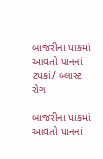બાજરીના પાકમાં આવતો પાનનાં ટપકાં/ બ્લાસ્ટ રોગ

બાજરીના પાકમાં આવતો પાનનાં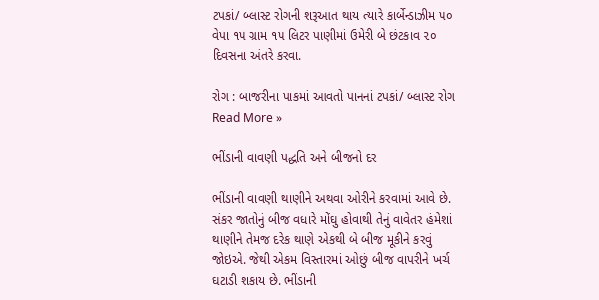ટપકાં/ બ્લાસ્ટ રોગની શરૂઆત થાય ત્યારે કાર્બેન્ડાઝીમ ૫૦ વેપા ૧૫ ગ્રામ ૧૫ લિટર પાણીમાં ઉમેરી બે છંટકાવ ૨૦ દિવસના અંતરે કરવા.

રોગ : બાજરીના પાકમાં આવતો પાનનાં ટપકાં/ બ્લાસ્ટ રોગ Read More »

ભીંડાની વાવણી પદ્ધતિ અને બીજનો દર

ભીંડાની વાવણી થાણીને અથવા ઓરીને કરવામાં આવે છે. સંકર જાતોનું બીજ વધારે મોંઘુ હોવાથી તેનું વાવેતર હંમેશાં થાણીને તેમજ દરેક થાણે એકથી બે બીજ મૂકીને કરવું જોઇએ. જેથી એકમ વિસ્તારમાં ઓછું બીજ વાપરીને ખર્ચ ઘટાડી શકાય છે. ભીંડાની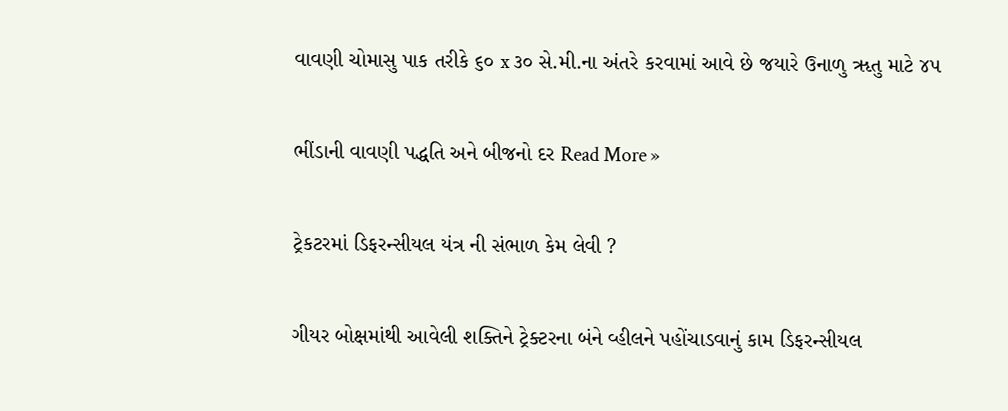વાવણી ચોમાસુ પાક તરીકે ૬૦ x ૩૦ સે.મી.ના અંતરે કરવામાં આવે છે જયારે ઉનાળુ ૠતુ માટે ૪૫

ભીંડાની વાવણી પદ્ધતિ અને બીજનો દર Read More »

ટ્રેકટરમાં ડિફરન્સીયલ યંત્ર ની સંભાળ કેમ લેવી ?

ગીયર બોક્ષમાંથી આવેલી શક્તિને ટ્રેક્ટરના બંને વ્હીલને પહોંચાડવાનું કામ ડિફરન્સીયલ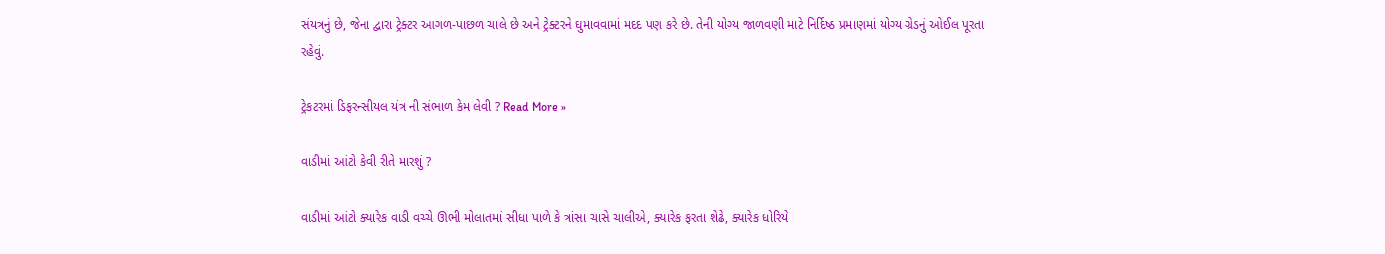સંયત્રનું છે, જેના દ્વારા ટ્રેક્ટર આગળ-પાછળ ચાલે છે અને ટ્રેક્ટરને ઘુમાવવામાં મદદ પણ કરે છે. તેની યોગ્ય જાળવણી માટે નિર્દિષ્ઠ પ્રમાણમાં યોગ્ય ગ્રેડનું ઓઈલ પૂરતા રહેવું.

ટ્રેકટરમાં ડિફરન્સીયલ યંત્ર ની સંભાળ કેમ લેવી ? Read More »

વાડીમાં આંટો કેવી રીતે મારશું ?

વાડીમાં આંટો ક્યારેક વાડી વચ્ચે ઊભી મોલાતમાં સીધા પાળે કે ત્રાંસા ચાસે ચાલીએ, ક્યારેક ફરતા શેઢે, ક્યારેક ધોરિયે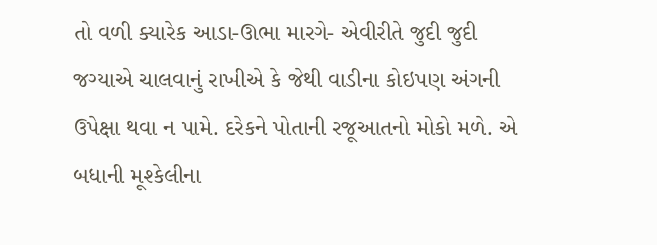તો વળી ક્યારેક આડા-ઊભા મારગે- એવીરીતે જુદી જુદી જગ્યાએ ચાલવાનું રાખીએ કે જેથી વાડીના કોઇપણ અંગની ઉપેક્ષા થવા ન પામે. દરેકને પોતાની રજૂઆતનો મોકો મળે. એ બધાની મૂશ્કેલીના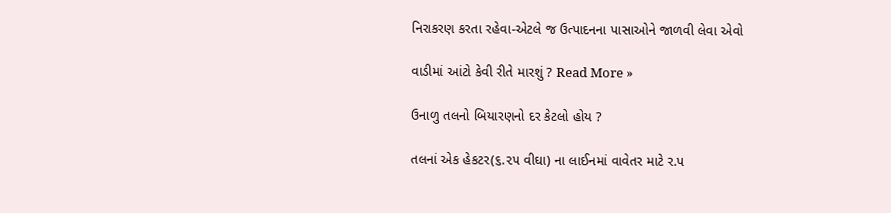નિરાકરણ કરતા રહેવા-એટલે જ ઉત્પાદનના પાસાઓને જાળવી લેવા એવો

વાડીમાં આંટો કેવી રીતે મારશું ? Read More »

ઉનાળુ તલનો બિયારણનો દર કેટલો હોય ?

તલનાં એક હેકટર(૬.૨૫ વીઘા) ના લાઈનમાં વાવેતર માટે ર.પ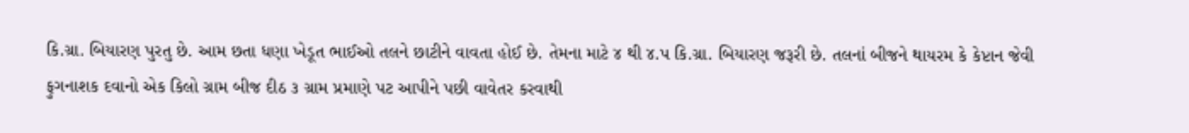કિ.ગ્રા. બિયારણ પુરતુ છે. આમ છતા ધણા ખેડૂત ભાઈઓ તલને છાટીને વાવતા હોઈ છે. તેમના માટે ૪ થી ૪.પ કિ.ગ્રા. બિયારણ જરૂરી છે. તલનાં બીજને થાયરમ કે કેપ્ટાન જેવી ફુગનાશક દવાનો એક કિલો ગ્રામ બીજ દીઠ ૩ ગ્રામ પ્રમાણે પટ આપીને પછી વાવેતર કરવાથી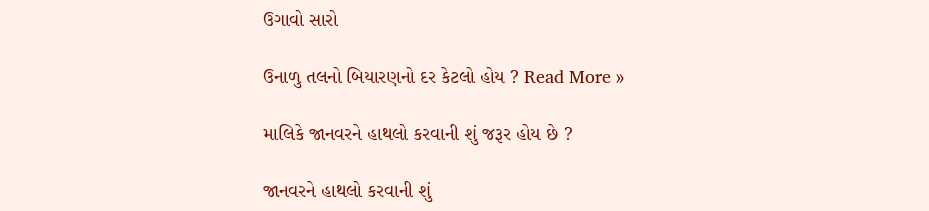ઉગાવો સારો

ઉનાળુ તલનો બિયારણનો દર કેટલો હોય ? Read More »

માલિકે જાનવરને હાથલો કરવાની શું જરૂર હોય છે ?

જાનવરને હાથલો કરવાની શું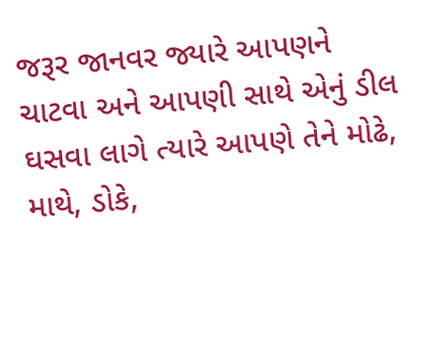જરૂર જાનવર જ્યારે આપણને ચાટવા અને આપણી સાથે એનું ડીલ ઘસવા લાગે ત્યારે આપણે તેને મોઢે, માથે, ડોકે,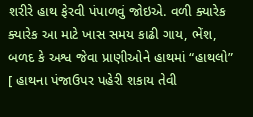શરીરે હાથ ફેરવી પંપાળવું જોઇએ. વળી ક્યારેક ક્યારેક આ માટે ખાસ સમય કાઢી ગાય, ભેંશ, બળદ કે અશ્વ જેવા પ્રાણીઓને હાથમાં “હાથલો” [ હાથના પંજાઉપર પહેરી શકાય તેવી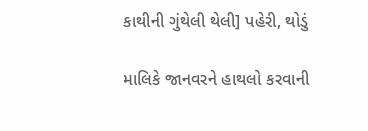કાથીની ગુંથેલી થેલી] પહેરી, થોડું

માલિકે જાનવરને હાથલો કરવાની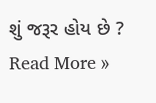શું જરૂર હોય છે ? Read More »